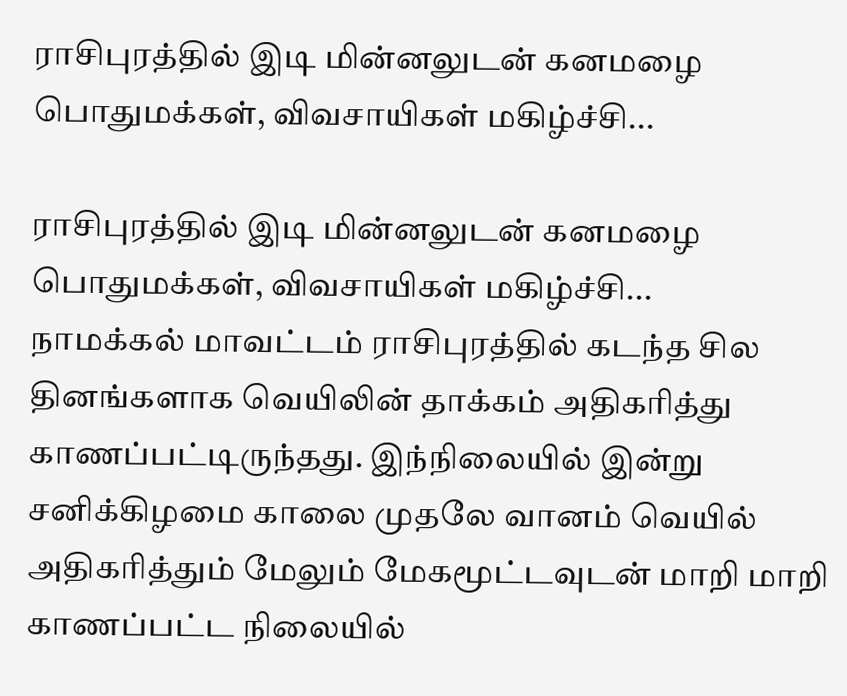ராசிபுரத்தில் இடி மின்னலுடன் கனமழை பொதுமக்கள், விவசாயிகள் மகிழ்ச்சி...

ராசிபுரத்தில் இடி மின்னலுடன் கனமழை பொதுமக்கள், விவசாயிகள் மகிழ்ச்சி...
நாமக்கல் மாவட்டம் ராசிபுரத்தில் கடந்த சில தினங்களாக வெயிலின் தாக்கம் அதிகரித்து காணப்பட்டிருந்தது. இந்நிலையில் இன்று சனிக்கிழமை காலை முதலே வானம் வெயில் அதிகரித்தும் மேலும் மேகமூட்டவுடன் மாறி மாறி காணப்பட்ட நிலையில்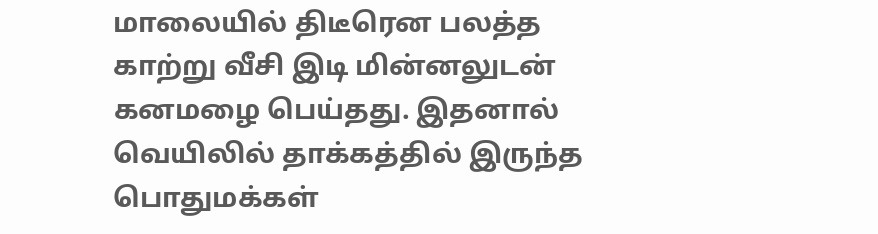மாலையில் திடீரென பலத்த காற்று வீசி இடி மின்னலுடன் கனமழை பெய்தது. இதனால் வெயிலில் தாக்கத்தில் இருந்த பொதுமக்கள்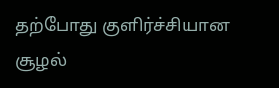தற்போது குளிர்ச்சியான சூழல்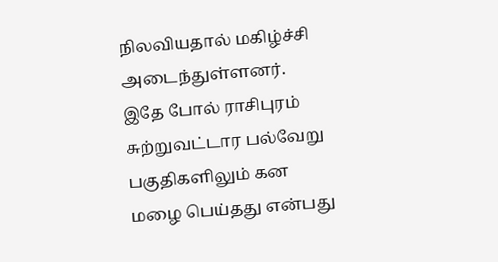நிலவியதால் மகிழ்ச்சி அடைந்துள்ளனர். இதே போல் ராசிபுரம் சுற்றுவட்டார பல்வேறு பகுதிகளிலும் கன மழை பெய்தது என்பது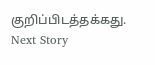குறிப்பிடத்தக்கது.
Next Story